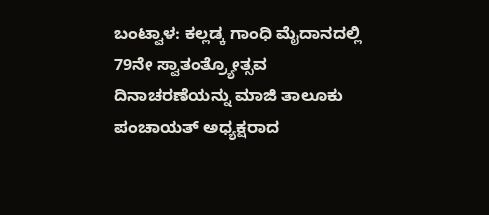ಬಂಟ್ವಾಳ: ಕಲ್ಲಡ್ಕ ಗಾಂಧಿ ಮೈದಾನದಲ್ಲಿ 79ನೇ ಸ್ವಾತಂತ್ರ್ಯೋತ್ಸವ ದಿನಾಚರಣೆಯನ್ನು ಮಾಜಿ ತಾಲೂಕು ಪಂಚಾಯತ್ ಅಧ್ಯಕ್ಷರಾದ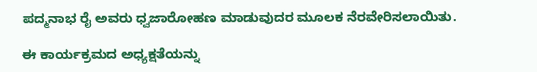ಪದ್ಮನಾಭ ರೈ ಅವರು ಧ್ವಜಾರೋಹಣ ಮಾಡುವುದರ ಮೂಲಕ ನೆರವೇರಿಸಲಾಯಿತು.

ಈ ಕಾರ್ಯಕ್ರಮದ ಅಧ್ಯಕ್ಷತೆಯನ್ನು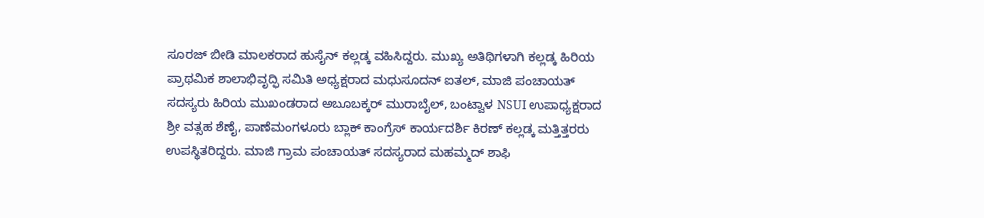ಸೂರಜ್ ಬೀಡಿ ಮಾಲಕರಾದ ಹುಸೈನ್ ಕಲ್ಲಡ್ಕ ವಹಿಸಿದ್ದರು. ಮುಖ್ಯ ಅತಿಥಿಗಳಾಗಿ ಕಲ್ಲಡ್ಕ ಹಿರಿಯ ಪ್ರಾಥಮಿಕ ಶಾಲಾಭಿವೃದ್ಫಿ ಸಮಿತಿ ಅಧ್ಯಕ್ಷರಾದ ಮಧುಸೂದನ್ ಐತಲ್, ಮಾಜಿ ಪಂಚಾಯತ್ ಸದಸ್ಯರು ಹಿರಿಯ ಮುಖಂಡರಾದ ಅಬೂಬಕ್ಕರ್ ಮುರಾಬೈಲ್, ಬಂಟ್ವಾಳ NSUI ಉಪಾಧ್ಯಕ್ಷರಾದ ಶ್ರೀ ವತ್ಸಹ ಶೆಣೈ, ಪಾಣೆಮಂಗಳೂರು ಬ್ಲಾಕ್ ಕಾಂಗ್ರೆಸ್ ಕಾರ್ಯದರ್ಶಿ ಕಿರಣ್ ಕಲ್ಲಡ್ಕ ಮತ್ತಿತ್ತರರು ಉಪಸ್ಥಿತರಿದ್ದರು. ಮಾಜಿ ಗ್ರಾಮ ಪಂಚಾಯತ್ ಸದಸ್ಯರಾದ ಮಹಮ್ಮದ್ ಶಾಫಿ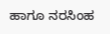ಹಾಗೂ ನರಸಿಂಹ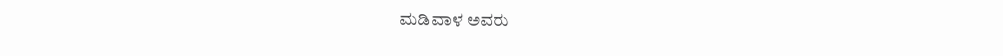ಮಡಿವಾಳ ಅವರು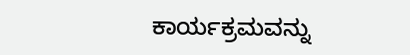ಕಾರ್ಯಕ್ರಮವನ್ನು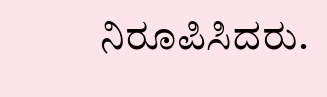ನಿರೂಪಿಸಿದರು.